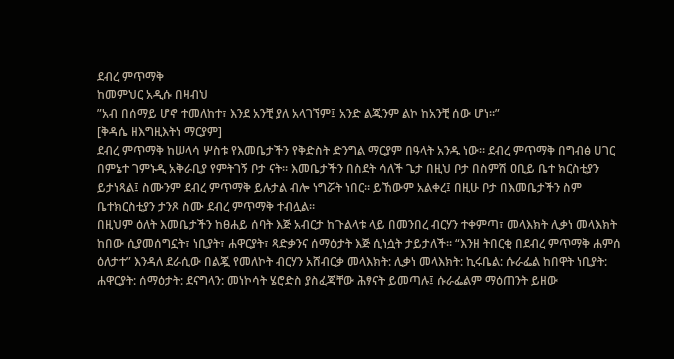ደብረ ምጥማቅ
ከመምህር አዲሱ በዛብህ
”አብ በሰማይ ሆኖ ተመለከተ፣ እንደ አንቺ ያለ አላገኘም፤ አንድ ልጁንም ልኮ ከአንቺ ሰው ሆነ።”
[ቅዳሴ ዘእግዚእትነ ማርያም]
ደብረ ምጥማቅ ከሠላሳ ሦስቱ የእመቤታችን የቅድስት ድንግል ማርያም በዓላት አንዱ ነው። ደብረ ምጥማቅ በግብፅ ሀገር በምኔተ ገምኑዲ አቅራቢያ የምትገኝ ቦታ ናት። እመቤታችን በስደት ሳለች ጌታ በዚህ ቦታ በስምሽ ዐቢይ ቤተ ክርስቲያን ይታነጻል፤ ስሙንም ደብረ ምጥማቅ ይሉታል ብሎ ነግሯት ነበር። ይኸውም አልቀረ፤ በዚሁ ቦታ በእመቤታችን ስም ቤተክርስቲያን ታንጾ ስሙ ደብረ ምጥማቅ ተብሏል።
በዚህም ዕለት እመቤታችን ከፀሐይ ሰባት እጅ አብርታ ከጉልላቱ ላይ በመንበረ ብርሃን ተቀምጣ፣ መላእክት ሊቃነ መላእክት ከበው ሲያመሰግኗት፣ ነቢያት፣ ሐዋርያት፣ ጻድቃንና ሰማዕታት እጅ ሲነሷት ታይታለች። “እንዘ ትበርቂ በደብረ ምጥማቅ ሐምሰ ዕለታተ” እንዳለ ደራሲው በልጇ የመለኮት ብርሃን አሸብርቃ መላእክት: ሊቃነ መላእክት: ኪሩቤል: ሱራፌል ከበዋት ነቢያት: ሐዋርያት: ሰማዕታት: ደናግላን: መነኮሳት ሄሮድስ ያስፈጃቸው ሕፃናት ይመጣሉ፤ ሱራፌልም ማዕጠንት ይዘው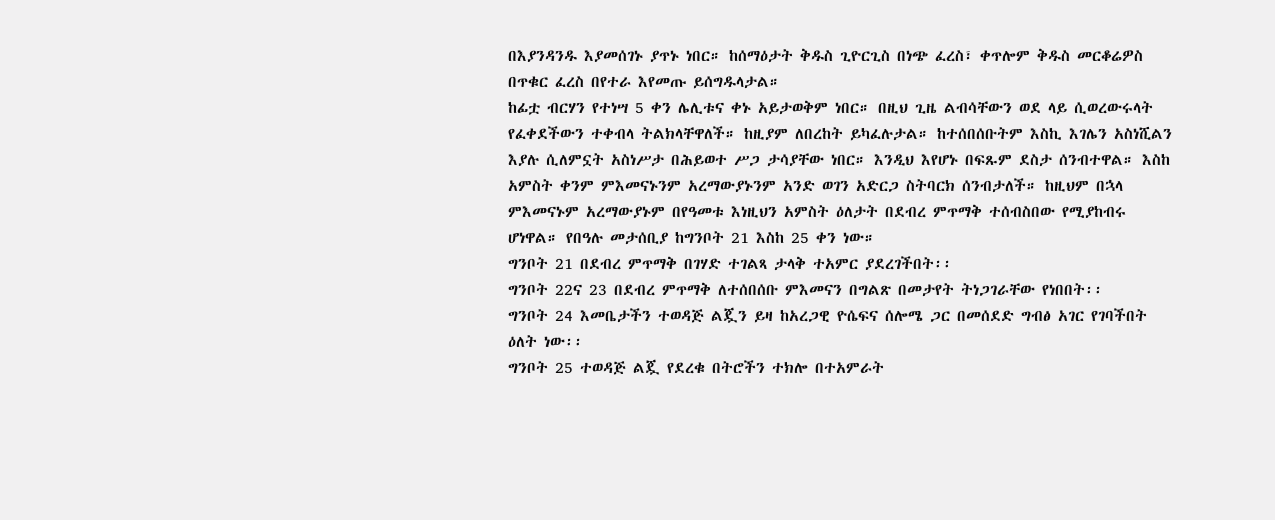በእያንዳንዱ እያመሰገኑ ያጥኑ ነበር። ከሰማዕታት ቅዱስ ጊዮርጊስ በነጭ ፈረስ፣ ቀጥሎም ቅዱስ መርቆሬዎስ በጥቁር ፈረስ በየተራ እየመጡ ይሰግዱላታል።
ከፊቷ ብርሃን የተነሣ 5 ቀን ሌሊቱና ቀኑ አይታወቅም ነበር። በዚህ ጊዜ ልብሳቸውን ወደ ላይ ሲወረውሩላት የፈቀደችውን ተቀብላ ትልክላቸዋለች። ከዚያም ለበረከት ይካፈሉታል። ከተሰበሰቡትም እስኪ እገሌን አስነሺልን እያሉ ሲለምኗት አስነሥታ በሕይወተ ሥጋ ታሳያቸው ነበር። እንዲህ እየሆኑ በፍጹም ደስታ ሰንብተዋል። እስከ አምስት ቀንም ምእመናኑንም አረማውያኑንም አንድ ወገን አድርጋ ስትባርክ ሰንብታለች። ከዚህም በኋላ ምእመናኑም አረማውያኑም በየዓመቱ እነዚህን አምስት ዕለታት በደብረ ምጥማቅ ተሰብስበው የሚያከብሩ ሆነዋል። የበዓሉ መታሰቢያ ከግንቦት 21 እስከ 25 ቀን ነው።
ግንቦት 21 በደብረ ምጥማቅ በገሃድ ተገልጻ ታላቅ ተአምር ያደረገችበት፡፡
ግንቦት 22ና 23 በደብረ ምጥማቅ ለተሰበሰቡ ምእመናን በግልጽ በመታየት ትነጋገራቸው የነበበት፡፡
ግንቦት 24 እመቤታችን ተወዳጅ ልጇን ይዛ ከአረጋዊ ዮሴፍና ሰሎሜ ጋር በመሰደድ ግብፅ አገር የገባችበት ዕለት ነው፡፡
ግንቦት 25 ተወዳጅ ልጇ የደረቁ በትሮችን ተክሎ በተአምራት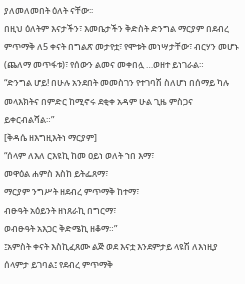ያለመለመበት ዕለት ናቸው፡፡
በዚህ ዕለትም እናታችን፣ እመቤታችን ቅድስት ድንግል ማርያም በደብረ ምጥማቅ ለ5 ቀናት በግልጽ መታየቷ፣ የሞቱት መነሣታቸው፣ ብርሃን መሆኑ (ጨለማ መጥፋቱ)፣ የሰውን ልመና መቀበሏ …ወዘተ ይነገራል።
“ድንግል ሆይ! በሁሉ አንደበት መመስገን የተገባሽ ስለሆነ በሰማይ ካሉ መላእክትና በምድር ከሚኖሩ ደቂቀ አዳም ሁል ጊዜ ምስጋና ይቀርብልሻል።”
[ቅዳሴ ዘእግዚእትነ ማርያም]
“ሰላም ለእለ ርእዩኪ ከመ ዐይነ ወለት ኀበ እማ፣
መዋዕል ሐምስ እስከ ይትፌጸማ፣
ማርያም ንግሥት ዘደብረ ምጥማቅ ከተማ፣
ብፁዓት አዕይንት ዘነጸራኪ በግርማ፣
ወብፁዓት አእጋር ቅድሜኪ ዘቆማ።”
፤አምስት ቀናት እስኪፈጸሙ ልጅ ወደ እናቷ እንደምታይ ላዩሽ ለእነዚያ ሰላምታ ይገባል፤ የደብረ ምጥማቅ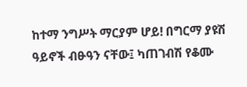ከተማ ንግሥት ማርያም ሆይ! በግርማ ያዩሽ ዓይኖች ብፁዓን ናቸው፤ ካጠገብሽ የቆሙ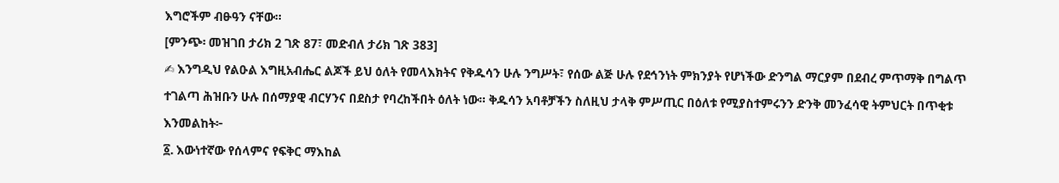እግሮችም ብፁዓን ናቸው።
[ምንጭ፡ መዝገበ ታሪክ 2 ገጽ 87፣ መድብለ ታሪክ ገጽ 383]
✍ እንግዲህ የልዑል እግዚአብሔር ልጆች ይህ ዕለት የመላእክትና የቅዱሳን ሁሉ ንግሥት፣ የሰው ልጅ ሁሉ የደኅንነት ምክንያት የሆነችው ድንግል ማርያም በደብረ ምጥማቅ በግልጥ ተገልጣ ሕዝቡን ሁሉ በሰማያዊ ብርሃንና በደስታ የባረከችበት ዕለት ነው። ቅዱሳን አባቶቻችን ስለዚህ ታላቅ ምሥጢር በዕለቱ የሚያስተምሩንን ድንቅ መንፈሳዊ ትምህርት በጥቂቱ እንመልከት፦
፩. እውነተኛው የሰላምና የፍቅር ማእከል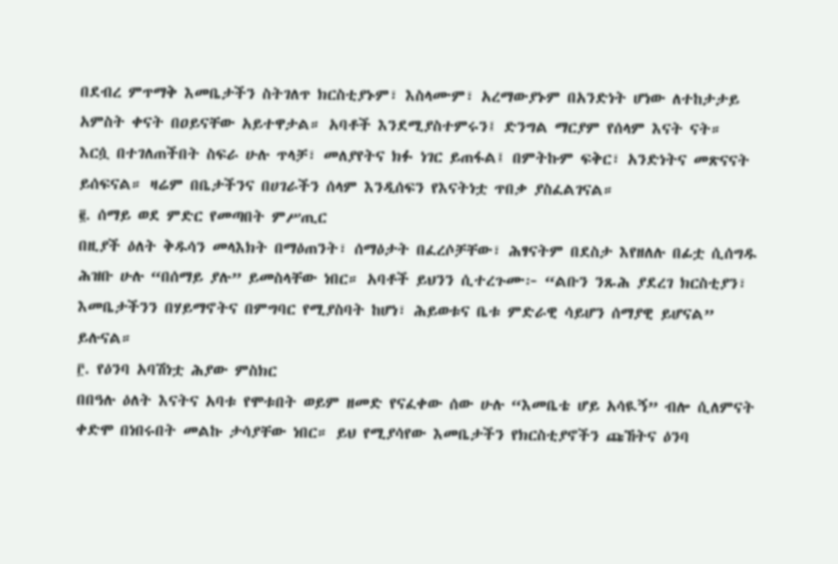በደብረ ምጥማቅ እመቤታችን ስትገለጥ ክርስቲያኑም፣ እስላሙም፣ አረማውያኑም በአንድነት ሆነው ለተከታታይ አምስት ቀናት በዐይናቸው አይተዋታል። አባቶች እንደሚያስተምሩን፤ ድንግል ማርያም የሰላም እናት ናት። እርሷ በተገለጠችበት ስፍራ ሁሉ ጥላቻ፣ መለያየትና ክፉ ነገር ይጠፋል፤ በምትኩም ፍቅር፣ አንድነትና መጽናናት ይሰፍናል። ዛሬም በቤታችንና በሀገራችን ሰላም እንዲሰፍን የእናትነቷ ጥበቃ ያስፈልገናል።
፪. ሰማይ ወደ ምድር የመጣበት ምሥጢር
በዚያች ዕለት ቅዱሳን መላእክት በማዕጠንት፣ ሰማዕታት በፈረሶቻቸው፣ ሕፃናትም በደስታ እየዘለሉ በፊቷ ሲሰግዱ ሕዝቡ ሁሉ “በሰማይ ያሉ” ይመስላቸው ነበር። አባቶች ይህንን ሲተረጉሙ፦ “ልቡን ንጹሕ ያደረገ ክርስቲያን፣ እመቤታችንን በሃይማኖትና በምግባር የሚያስባት ከሆነ፣ ሕይወቱና ቤቱ ምድራዊ ሳይሆን ሰማያዊ ይሆናል” ይሉናል።
፫. የዕንባ አባሽነቷ ሕያው ምስክር
በበዓሉ ዕለት እናትና አባቱ የሞቱበት ወይም ዘመድ የናፈቀው ሰው ሁሉ “እመቤቴ ሆይ አሳዪኝ” ብሎ ሲለምናት ቀድሞ በነበሩበት መልኩ ታሳያቸው ነበር። ይህ የሚያሳየው እመቤታችን የክርስቲያኖችን ጩኸትና ዕንባ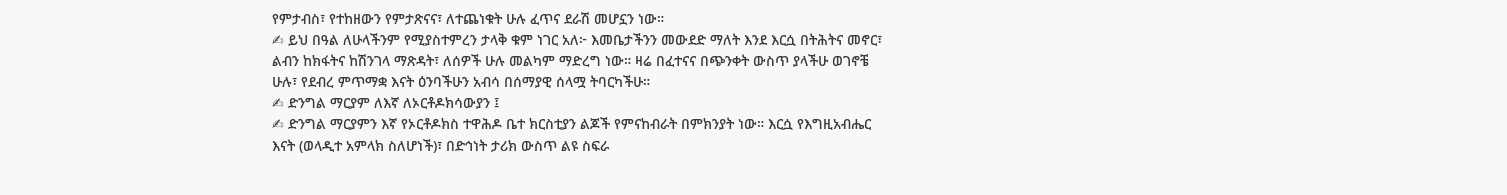የምታብስ፣ የተከዘውን የምታጽናና፣ ለተጨነቁት ሁሉ ፈጥና ደራሽ መሆኗን ነው።
✍ ይህ በዓል ለሁላችንም የሚያስተምረን ታላቅ ቁም ነገር አለ፦ እመቤታችንን መውደድ ማለት እንደ እርሷ በትሕትና መኖር፣ ልብን ከክፋትና ከሽንገላ ማጽዳት፣ ለሰዎች ሁሉ መልካም ማድረግ ነው። ዛሬ በፈተናና በጭንቀት ውስጥ ያላችሁ ወገኖቼ ሁሉ፣ የደብረ ምጥማቋ እናት ዕንባችሁን አብሳ በሰማያዊ ሰላሟ ትባርካችሁ።
✍ ድንግል ማርያም ለእኛ ለኦርቶዶክሳውያን ፤
✍ ድንግል ማርያምን እኛ የኦርቶዶክስ ተዋሕዶ ቤተ ክርስቲያን ልጆች የምናከብራት በምክንያት ነው። እርሷ የእግዚአብሔር እናት (ወላዲተ አምላክ ስለሆነች)፣ በድኅነት ታሪክ ውስጥ ልዩ ስፍራ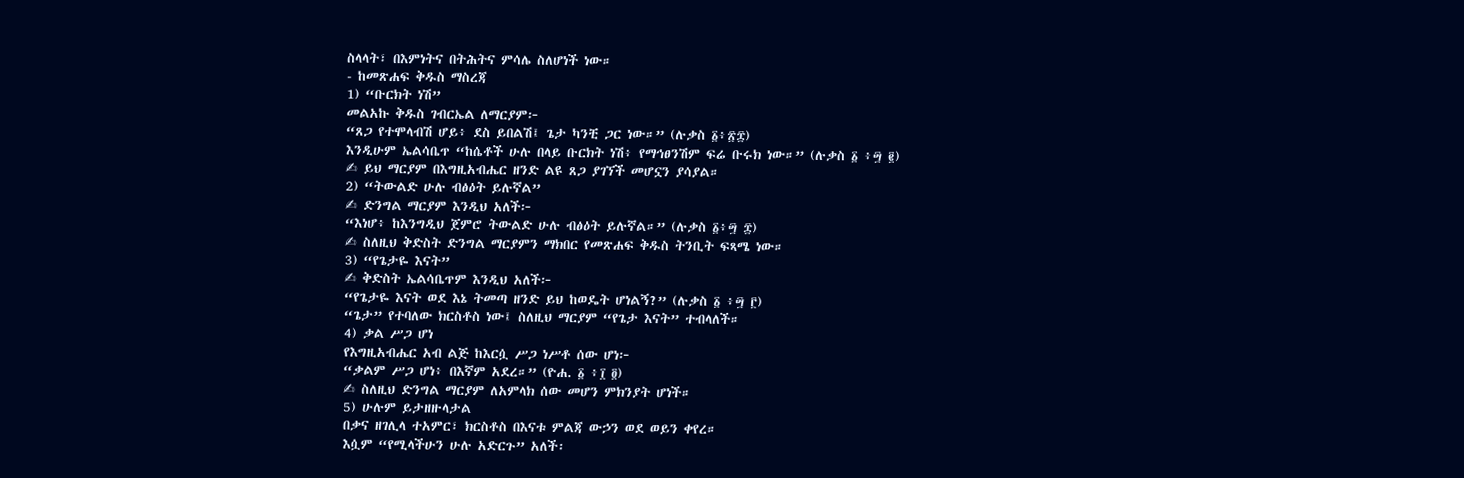ስላላት፣ በእምነትና በትሕትና ምሳሌ ስለሆነች ነው።
- ከመጽሐፍ ቅዱስ ማስረጃ
1) “ቡርክት ነሽ”
መልአኩ ቅዱስ ገብርኤል ለማርያም፦
“ጸጋ የተሞላብሽ ሆይ፥ ደስ ይበልሽ፤ ጌታ ካንቺ ጋር ነው።” (ሉቃስ ፩፥፳፰)
እንዲሁም ኤልሳቤጥ “ከሴቶች ሁሉ በላይ ቡርክት ነሽ፥ የማኅፀንሽም ፍሬ ቡሩክ ነው።” (ሉቃስ ፩ ፥፵ ፪)
✍ ይህ ማርያም በእግዚአብሔር ዘንድ ልዩ ጸጋ ያገኘች መሆኗን ያሳያል።
2) “ትውልድ ሁሉ ብፅዕት ይሉኛል”
✍ ድንግል ማርያም እንዲህ አለች፦
“እነሆ፥ ከእንግዲህ ጀምሮ ትውልድ ሁሉ ብፅዕት ይሉኛል።” (ሉቃስ ፩፥፵ ፰)
✍ ስለዚህ ቅድስት ድንግል ማርያምን ማክበር የመጽሐፍ ቅዱስ ትንቢት ፍጻሜ ነው።
3) “የጌታዬ እናት”
✍ ቅድስት ኤልሳቤጥም እንዲህ አለች፦
“የጌታዬ እናት ወደ እኔ ትመጣ ዘንድ ይህ ከወዴት ሆነልኝ?” (ሉቃስ ፩ ፥፵ ፫)
“ጌታ” የተባለው ክርስቶስ ነው፤ ስለዚህ ማርያም “የጌታ እናት” ተብላለች።
4) ቃል ሥጋ ሆነ
የእግዚአብሔር አብ ልጅ ከእርሷ ሥጋ ነሥቶ ሰው ሆነ፦
“ቃልም ሥጋ ሆነ፥ በእኛም አደረ።” (ዮሐ. ፩ ፥፲ ፬)
✍ ስለዚህ ድንግል ማርያም ለአምላክ ሰው መሆን ምክንያት ሆነች።
5) ሁሉም ይታዘዙላታል
በቃና ዘገሊላ ተአምር፣ ክርስቶስ በእናቱ ምልጃ ውኃን ወደ ወይን ቀየረ።
እሷም “የሚላችሁን ሁሉ አድርጉ” አለች፡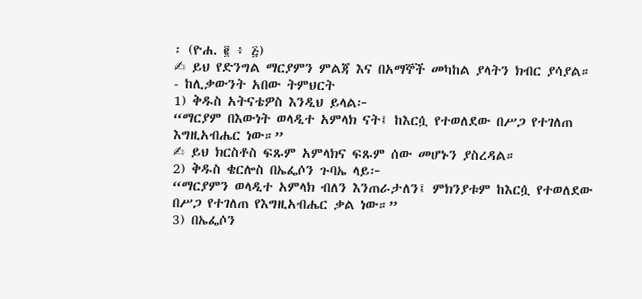፡ (ዮሐ. ፪ ፥ ፭)
✍ ይህ የድንግል ማርያምን ምልጃ እና በአማኞች መካከል ያላትን ክብር ያሳያል። - ከሊቃውንት አበው ትምህርት
1) ቅዱስ አትናቴዎስ እንዲህ ይላል፦
“ማርያም በእውነት ወላዲተ አምላክ ናት፤ ከእርሷ የተወለደው በሥጋ የተገለጠ እግዚአብሔር ነው።”
✍ ይህ ክርስቶስ ፍጹም አምላክና ፍጹም ሰው መሆኑን ያስረዳል።
2) ቅዱስ ቄርሎስ በኤፌሶን ጉባኤ ላይ፦
“ማርያምን ወላዲተ አምላክ ብለን እንጠራታለን፤ ምክንያቱም ከእርሷ የተወለደው በሥጋ የተገለጠ የእግዚአብሔር ቃል ነው።”
3) በኤፌሶን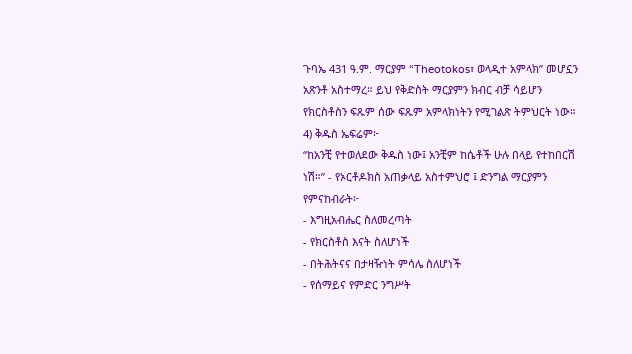ጉባኤ 431 ዓ.ም. ማርያም “Theotokos፣ ወላዲተ አምላክ” መሆኗን አጽንቶ አስተማረ። ይህ የቅድስት ማርያምን ክብር ብቻ ሳይሆን የክርስቶስን ፍጹም ሰው ፍጹም አምላክነትን የሚገልጽ ትምህርት ነው።
4) ቅዱስ ኤፍሬም፦
“ከአንቺ የተወለደው ቅዱስ ነው፤ አንቺም ከሴቶች ሁሉ በላይ የተከበርሽ ነሽ።” - የኦርቶዶክስ አጠቃላይ አስተምህሮ ፤ ድንግል ማርያምን የምናከብራት፦
- እግዚአብሔር ስለመረጣት
- የክርስቶስ እናት ስለሆነች
- በትሕትናና በታዛዥነት ምሳሌ ስለሆነች
- የሰማይና የምድር ንግሥት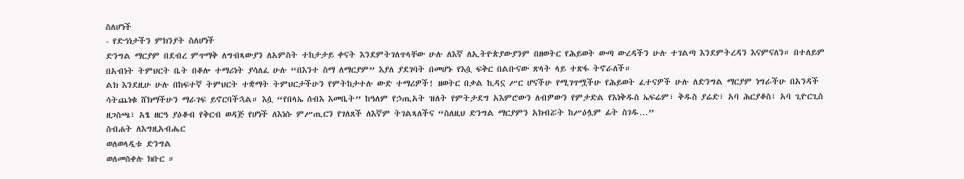ስለሆነች
- የድኅነታችን ምክንያት ስለሆነች
ድንግል ማርያም በደብረ ምጥማቅ ለግብጻውያን ለአምስት ተከታታይ ቀናት እንደምትገለጥላቸው ሁሉ ለእኛ ለኢትዮጵያውያንም በዘወትር የሕይወት ውጣ ውረዳችን ሁሉ ተገልጣ እንደምትረዳን እናምናለን። በተለይም በአብነት ትምህርት ቤት በቆሎ ተማሪነት ያሳለፈ ሁሉ “በእንተ ስማ ለማርያም” እያለ ያደገባት በመሆኑ የእሷ ፍቅር በልቡናው ጽላት ላይ ተጽፋ ትኖራለች።
ልክ እንደዚሁ ሁሉ በከፍተኛ ትምህርት ተቋማት ትምህርታችሁን የምትከታተሉ ውድ ተማሪዎች! ዘወትር በቃል ኪዳኗ ሥር ሆናችሁ የሚገጥሟችሁ የሕይወት ፈተናዎች ሁሉ ለድንግል ማርያም ነግራችሁ በአንዳች ሳትጨነቁ ሸክማችሁን ማራገፍ ይኖርባችኋል። እሷ “የበላኤ ሰብእ እመቤት” ከዓለም የኃጢአት ዝለት የምትታደግ አእምሮውን ለብዎውን የምታድል የእነቅዱስ ኤፍሬም፣ ቅዱስ ያሬድ፣ አባ ሕርያቆስ፣ አባ ጊዮርጊስ ዘጋስጫ፣ አፄ ዘርዓ ያዕቆብ የቅርብ ወዳጅ የሆነች ለእነሱ ምሥጢርን የገለጸች ለእኛም ትገልጻለችና “ስለዚህ ድንግል ማርያምን አክብሯት ከሥዕሏም ፊት ስገዱ…”
ስብሐት ለእግዚአብሔር
ወለወላዲቱ ድንግል
ወለመስቀሉ ክቡር ።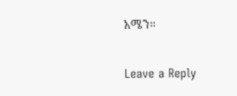አሜን።

Leave a Reply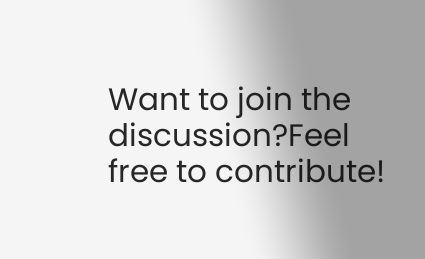Want to join the discussion?Feel free to contribute!